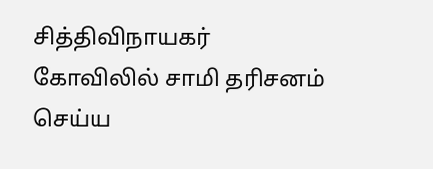சித்திவிநாயகர் கோவிலில் சாமி தரிசனம் செய்ய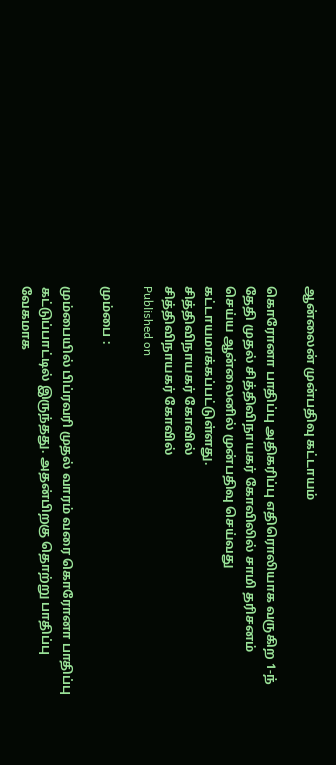ஆன்லைன் முன்பதிவு கட்டாயம்

கொரோனா பாதிப்பு அதிகரிப்பு எதிரொலியாக வருகிற 1-ந் தேதி முதல் சித்திவிநாயகர் கோவிலில் சாமி தரிசனம் செய்ய ஆன்லைனில் முன்பதிவு செய்வது கட்டாயமாக்கப்பட்டுள்ளது.
சித்திவிநாயகர் கோவில்
சித்திவிநாயகர் கோவில்
Published on

மும்பை :

மும்பையில் பிப்ரவரி முதல் வாரம் வரை கொரோனா பாதிப்பு கட்டுப்பாட்டில் இருந்தது. அதன்பிறகு தொற்று பாதிப்பு வேகமாக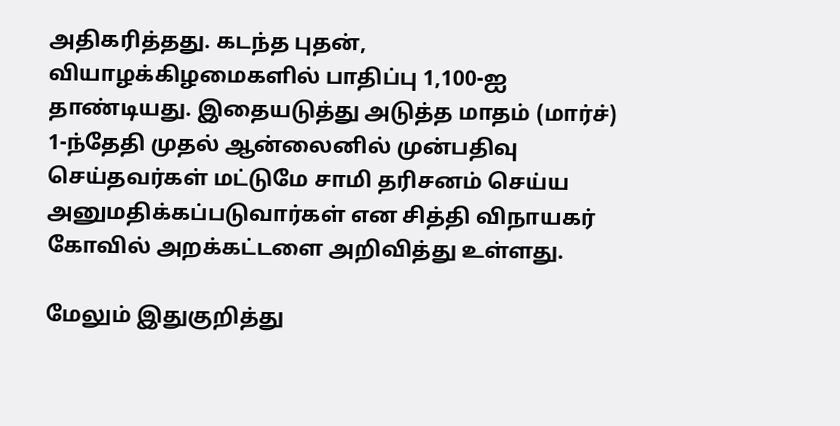அதிகரித்தது. கடந்த புதன், வியாழக்கிழமைகளில் பாதிப்பு 1,100-ஐ தாண்டியது. இதையடுத்து அடுத்த மாதம் (மார்ச்) 1-ந்தேதி முதல் ஆன்லைனில் முன்பதிவு செய்தவர்கள் மட்டுமே சாமி தரிசனம் செய்ய அனுமதிக்கப்படுவார்கள் என சித்தி விநாயகர் கோவில் அறக்கட்டளை அறிவித்து உள்ளது.

மேலும் இதுகுறித்து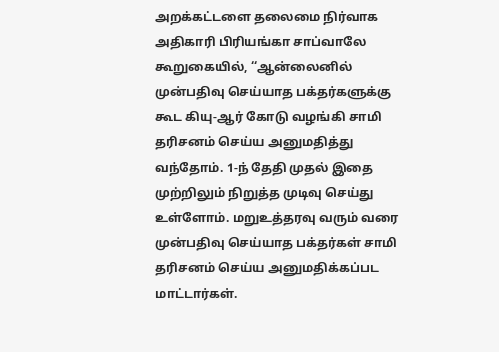அறக்கட்டளை தலைமை நிர்வாக அதிகாரி பிரியங்கா சாப்வாலே கூறுகையில், ‘‘ஆன்லைனில் முன்பதிவு செய்யாத பக்தர்களுக்கு கூட கியு-ஆர் கோடு வழங்கி சாமி தரிசனம் செய்ய அனுமதித்து வந்தோம். 1-ந் தேதி முதல் இதை முற்றிலும் நிறுத்த முடிவு செய்து உள்ளோம். மறுஉத்தரவு வரும் வரை முன்பதிவு செய்யாத பக்தர்கள் சாமி தரிசனம் செய்ய அனுமதிக்கப்பட மாட்டார்கள்.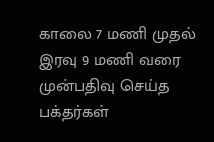காலை 7 மணி முதல் இரவு 9 மணி வரை முன்பதிவு செய்த பக்தர்கள்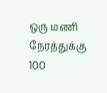ஒரு மணி நேரத்துக்கு 100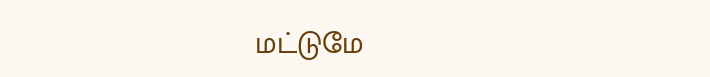மட்டுமே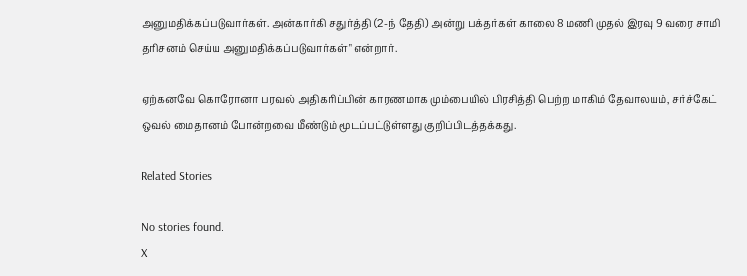அனுமதிக்கப்படுவார்கள். அன்கார்கி சதுர்த்தி (2-ந் தேதி) அன்று பக்தர்கள் காலை 8 மணி முதல் இரவு 9 வரை சாமி தரிசனம் செய்ய அனுமதிக்கப்படுவார்கள்" என்றார்.

ஏற்கனவே கொரோனா பரவல் அதிகரிப்பின் காரணமாக மும்பையில் பிரசித்தி பெற்ற மாகிம் தேவாலயம், சர்ச்கேட் ஒவல் மைதானம் போன்றவை மீண்டும் மூடப்பட்டுள்ளது குறிப்பிடத்தக்கது.

Related Stories

No stories found.
X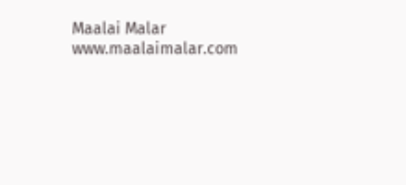Maalai Malar
www.maalaimalar.com